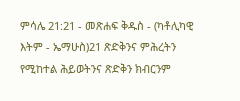ምሳሌ 21:21 - መጽሐፍ ቅዱስ - (ካቶሊካዊ እትም - ኤማሁስ)21 ጽድቅንና ምሕረትን የሚከተል ሕይወትንና ጽድቅን ክብርንም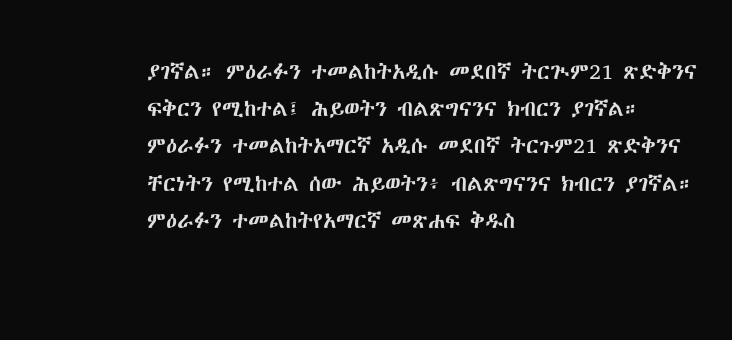ያገኛል። ምዕራፉን ተመልከትአዲሱ መደበኛ ትርጒም21 ጽድቅንና ፍቅርን የሚከተል፤ ሕይወትን ብልጽግናንና ክብርን ያገኛል። ምዕራፉን ተመልከትአማርኛ አዲሱ መደበኛ ትርጉም21 ጽድቅንና ቸርነትን የሚከተል ሰው ሕይወትን፥ ብልጽግናንና ክብርን ያገኛል። ምዕራፉን ተመልከትየአማርኛ መጽሐፍ ቅዱስ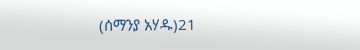(ሰማንያ አሃዱ)21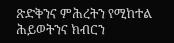ጽድቅንና ምሕረትን የሚከተል ሕይወትንና ክብርን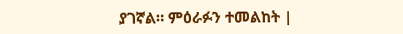ያገኛል። ምዕራፉን ተመልከት |